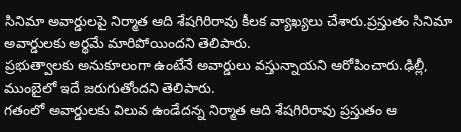సినిమా అవార్డులపై నిర్మాత ఆది శేషగిరిరావు కీలక వ్యాఖ్యలు చేశారు.ప్రస్తుతం సినిమా అవార్డులకు అర్థమే మారిపోయిందని తెలిపారు.
ప్రభుత్వాలకు అనుకూలంగా ఉంటేనే అవార్డులు వస్తున్నాయని ఆరోపించారు.ఢిల్లీ, ముంబైలో ఇదే జరుగుతోందని తెలిపారు.
గతంలో అవార్డులకు విలువ ఉండేదన్న నిర్మాత ఆది శేషగిరిరావు ప్రస్తుతం ఆ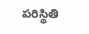పరిస్థితి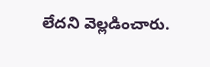లేదని వెల్లడించారు.